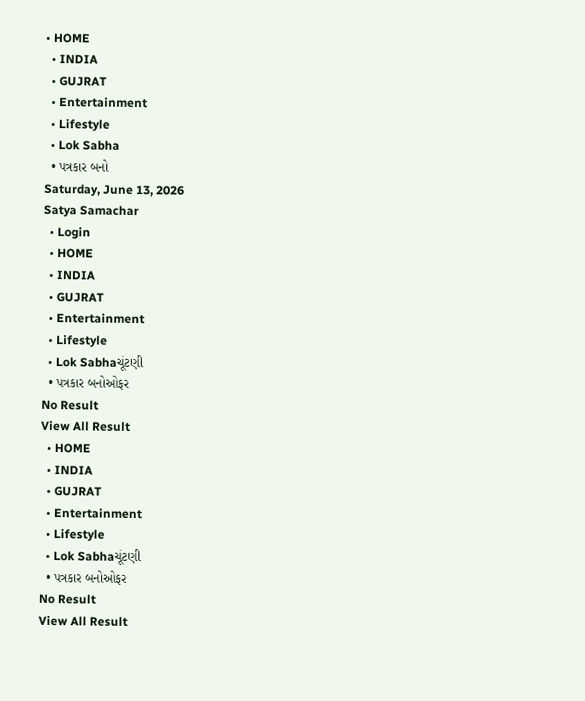• HOME
  • INDIA
  • GUJRAT
  • Entertainment
  • Lifestyle
  • Lok Sabha
  • પત્રકાર બનો
Saturday, June 13, 2026
Satya Samachar
  • Login
  • HOME
  • INDIA
  • GUJRAT
  • Entertainment
  • Lifestyle
  • Lok Sabhaચૂંટણી
  • પત્રકાર બનોઓફર
No Result
View All Result
  • HOME
  • INDIA
  • GUJRAT
  • Entertainment
  • Lifestyle
  • Lok Sabhaચૂંટણી
  • પત્રકાર બનોઓફર
No Result
View All Result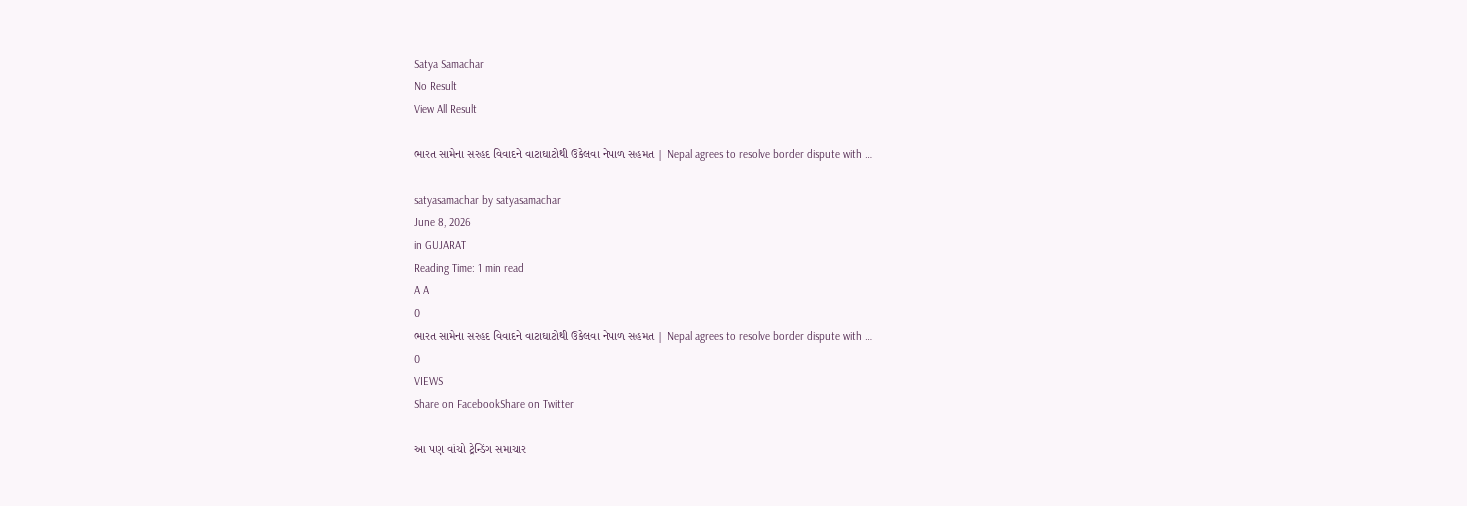Satya Samachar
No Result
View All Result

ભારત સામેના સરહદ વિવાદને વાટાઘાટોથી ઉકેલવા નેપાળ સહમત | Nepal agrees to resolve border dispute with …

satyasamachar by satyasamachar
June 8, 2026
in GUJARAT
Reading Time: 1 min read
A A
0
ભારત સામેના સરહદ વિવાદને વાટાઘાટોથી ઉકેલવા નેપાળ સહમત | Nepal agrees to resolve border dispute with …
0
VIEWS
Share on FacebookShare on Twitter

આ પણ વાંચો ટ્રેન્ડિંગ સમાચાર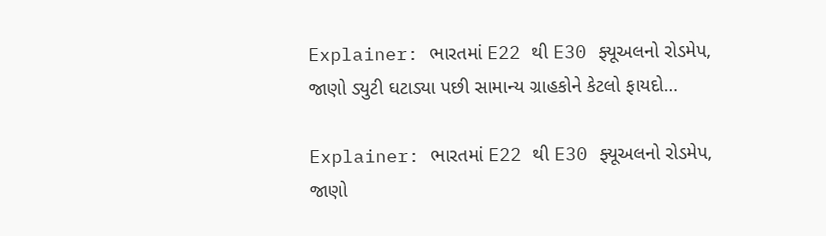Explainer: ભારતમાં E22 થી E30 ફ્યૂઅલનો રોડમેપ, જાણો ડ્યુટી ઘટાડ્યા પછી સામાન્ય ગ્રાહકોને કેટલો ફાયદો…

Explainer: ભારતમાં E22 થી E30 ફ્યૂઅલનો રોડમેપ, જાણો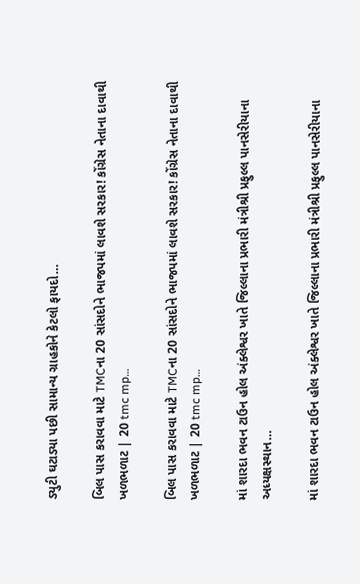ડ્યુટી ઘટાડ્યા પછી સામાન્ય ગ્રાહકોને કેટલો ફાયદો…

બિલ પાસ કરાવવા માટે TMCના 20 સાંસદોને ભાજપમાં લાવશે સરકાર! કોંગ્રેસ નેતાના દાવાથી ખળભળાટ | 20 tmc mp…

બિલ પાસ કરાવવા માટે TMCના 20 સાંસદોને ભાજપમાં લાવશે સરકાર! કોંગ્રેસ નેતાના દાવાથી ખળભળાટ | 20 tmc mp…

માં શારદા ભવન ટાઉન હોલ અંક્લેશ્વર ખાતે જિલ્લાના પ્રભારી મંત્રીશ્રી પ્રફુલ્લ પાનસેરીયાના અધ્યક્ષસ્થાન…

માં શારદા ભવન ટાઉન હોલ અંક્લેશ્વર ખાતે જિલ્લાના પ્રભારી મંત્રીશ્રી પ્રફુલ્લ પાનસેરીયાના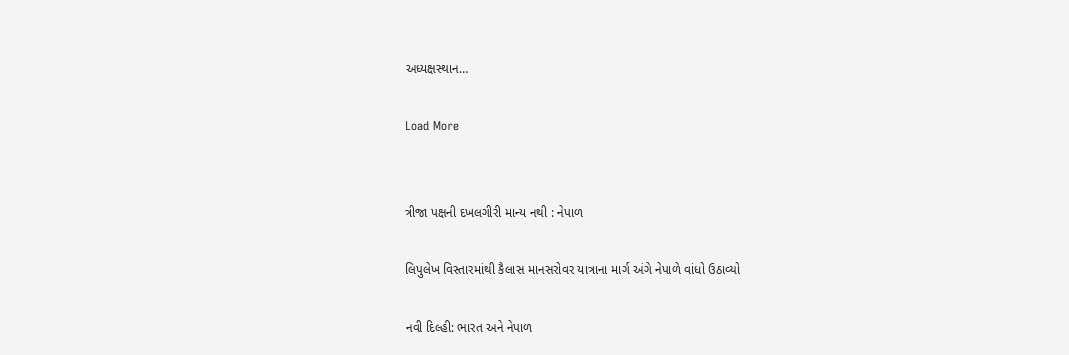અધ્યક્ષસ્થાન…

Load More


ત્રીજા પક્ષની દખલગીરી માન્ય નથી : નેપાળ

લિપુલેખ વિસ્તારમાંથી કૈલાસ માનસરોવર યાત્રાના માર્ગ અંગે નેપાળે વાંધો ઉઠાવ્યો

નવી દિલ્હી: ભારત અને નેપાળ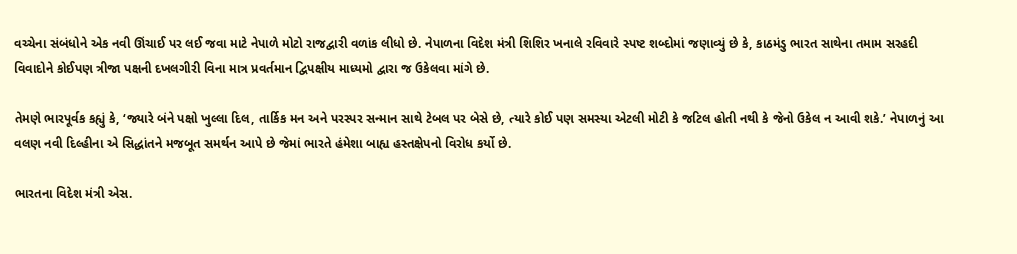વચ્ચેના સંબંધોને એક નવી ઊંચાઈ પર લઈ જવા માટે નેપાળે મોટો રાજદ્વારી વળાંક લીધો છે. નેપાળના વિદેશ મંત્રી શિશિર ખનાલે રવિવારે સ્પષ્ટ શબ્દોમાં જણાવ્યું છે કે, કાઠમંડુ ભારત સાથેના તમામ સરહદી વિવાદોને કોઈપણ ત્રીજા પક્ષની દખલગીરી વિના માત્ર પ્રવર્તમાન દ્વિપક્ષીય માધ્યમો દ્વારા જ ઉકેલવા માંગે છે.

તેમણે ભારપૂર્વક કહ્યું કે, ‘જ્યારે બંને પક્ષો ખુલ્લા દિલ, તાર્કિક મન અને પરસ્પર સન્માન સાથે ટેબલ પર બેસે છે, ત્યારે કોઈ પણ સમસ્યા એટલી મોટી કે જટિલ હોતી નથી કે જેનો ઉકેલ ન આવી શકે.’ નેપાળનું આ વલણ નવી દિલ્હીના એ સિદ્ધાંતને મજબૂત સમર્થન આપે છે જેમાં ભારતે હંમેશા બાહ્ય હસ્તક્ષેપનો વિરોધ કર્યો છે.

ભારતના વિદેશ મંત્રી એસ.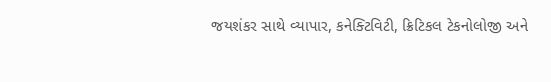જયશંકર સાથે વ્યાપાર, કનેક્ટિવિટી, ક્રિટિકલ ટેકનોલોજી અને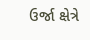ઉર્જા ક્ષેત્રે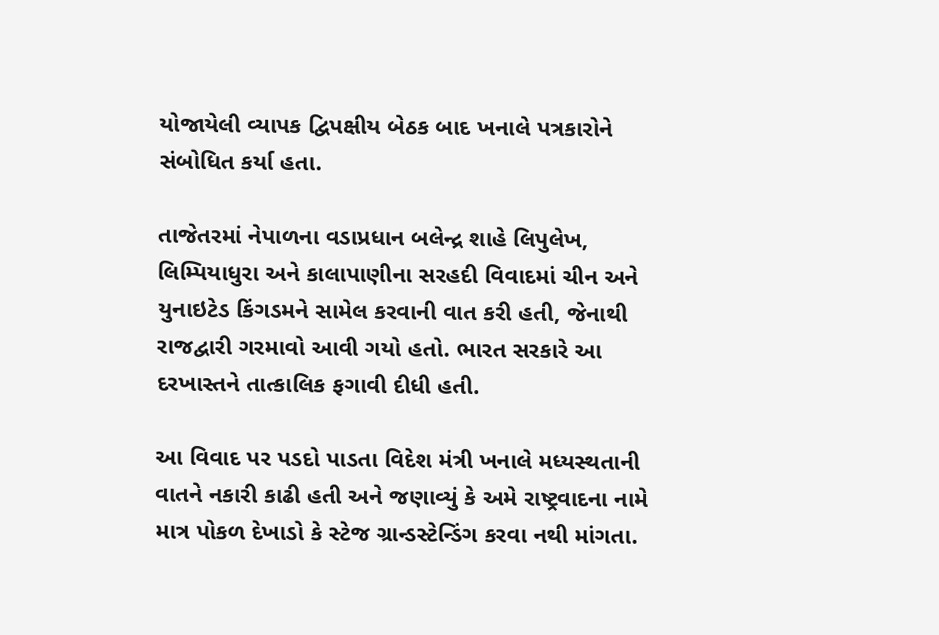યોજાયેલી વ્યાપક દ્વિપક્ષીય બેઠક બાદ ખનાલે પત્રકારોને સંબોધિત કર્યા હતા.

તાજેતરમાં નેપાળના વડાપ્રધાન બલેન્દ્ર શાહે લિપુલેખ, લિમ્પિયાધુરા અને કાલાપાણીના સરહદી વિવાદમાં ચીન અને યુનાઇટેડ કિંગડમને સામેલ કરવાની વાત કરી હતી, જેનાથી રાજદ્વારી ગરમાવો આવી ગયો હતો. ભારત સરકારે આ દરખાસ્તને તાત્કાલિક ફગાવી દીધી હતી.

આ વિવાદ પર પડદો પાડતા વિદેશ મંત્રી ખનાલે મધ્યસ્થતાની વાતને નકારી કાઢી હતી અને જણાવ્યું કે અમે રાષ્ટ્રવાદના નામે માત્ર પોકળ દેખાડો કે સ્ટેજ ગ્રાન્ડસ્ટેન્ડિંગ કરવા નથી માંગતા.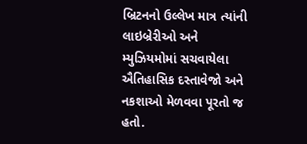બ્રિટનનો ઉલ્લેખ માત્ર ત્યાંની લાઇબ્રેરીઓ અને મ્યુઝિયમોમાં સચવાયેલા ઐતિહાસિક દસ્તાવેજો અને નકશાઓ મેળવવા પૂરતો જ હતો.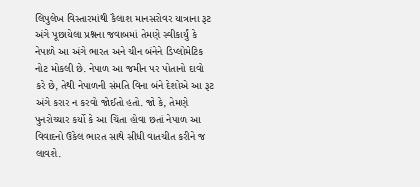લિપુલેખ વિસ્તારમાંથી કૈલાશ માનસરોવર યાત્રાના રૂટ અંગે પૂછાયેલા પ્રશ્નના જવાબમાં તેમણે સ્વીકાર્યું કે નેપાળે આ અંગે ભારત અને ચીન બંનેને ડિપ્લોમેટિક નોટ મોકલી છે. નેપાળ આ જમીન પર પોતાનો દાવો કરે છે, તેથી નેપાળની સંમતિ વિના બંને દેશોએ આ રૂટ અંગે કરાર ન કરવો જોઈતો હતો. જો કે, તેમણે પુનરોચ્ચાર કર્યો કે આ ચિંતા હોવા છતાં નેપાળ આ વિવાદનો ઉકેલ ભારત સાથે સીધી વાતચીત કરીને જ લાવશે.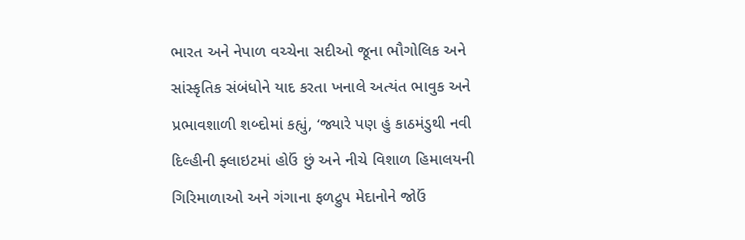ભારત અને નેપાળ વચ્ચેના સદીઓ જૂના ભૌગોલિક અને સાંસ્કૃતિક સંબંધોને યાદ કરતા ખનાલે અત્યંત ભાવુક અને પ્રભાવશાળી શબ્દોમાં કહ્યું, ‘જ્યારે પણ હું કાઠમંડુથી નવી દિલ્હીની ફ્લાઇટમાં હોઉં છું અને નીચે વિશાળ હિમાલયની ગિરિમાળાઓ અને ગંગાના ફળદ્રુપ મેદાનોને જોઉં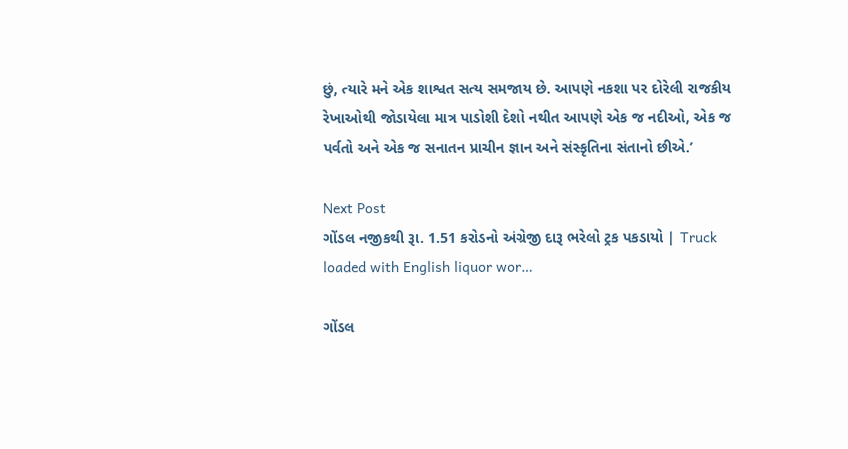છું, ત્યારે મને એક શાશ્વત સત્ય સમજાય છે. આપણે નકશા પર દોરેલી રાજકીય રેખાઓથી જોડાયેલા માત્ર પાડોશી દેશો નથીત આપણે એક જ નદીઓ, એક જ પર્વતો અને એક જ સનાતન પ્રાચીન જ્ઞાન અને સંસ્કૃતિના સંતાનો છીએ.’

Next Post
ગોંડલ નજીકથી રૂા. 1.51 કરોડનો અંગ્રેજી દારૂ ભરેલો ટ્રક પકડાયો | Truck loaded with English liquor wor…

ગોંડલ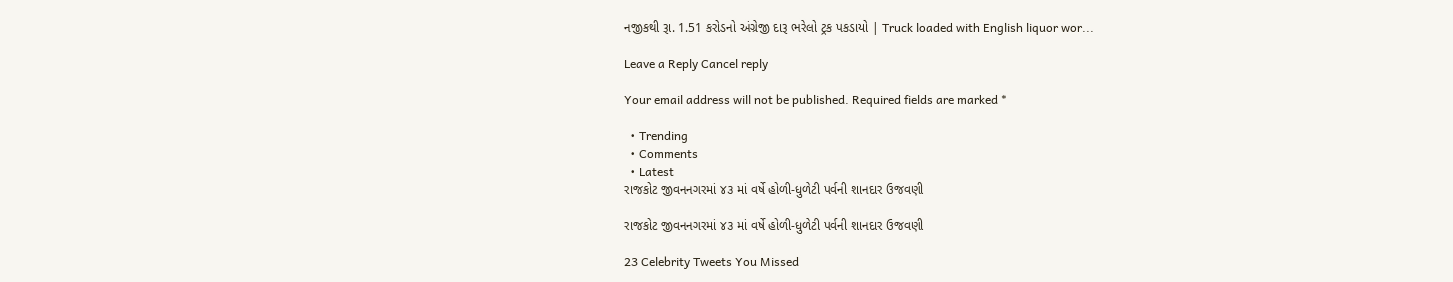નજીકથી રૂા. 1.51 કરોડનો અંગ્રેજી દારૂ ભરેલો ટ્રક પકડાયો | Truck loaded with English liquor wor...

Leave a Reply Cancel reply

Your email address will not be published. Required fields are marked *

  • Trending
  • Comments
  • Latest
રાજકોટ જીવનનગરમાં ૪૩ માં વર્ષે હોળી-ધુળેટી પર્વની શાનદાર ઉજવણી

રાજકોટ જીવનનગરમાં ૪૩ માં વર્ષે હોળી-ધુળેટી પર્વની શાનદાર ઉજવણી

23 Celebrity Tweets You Missed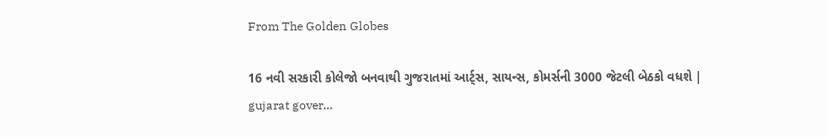From The Golden Globes

16 નવી સરકારી કોલેજો બનવાથી ગુજરાતમાં આર્ટ્સ, સાયન્સ, કોમર્સની 3000 જેટલી બેઠકો વધશે | gujarat gover…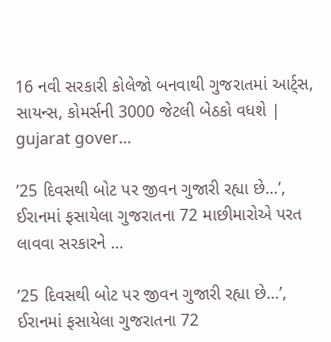16 નવી સરકારી કોલેજો બનવાથી ગુજરાતમાં આર્ટ્સ, સાયન્સ, કોમર્સની 3000 જેટલી બેઠકો વધશે | gujarat gover…

’25 દિવસથી બોટ પર જીવન ગુજારી રહ્યા છે…’, ઈરાનમાં ફસાયેલા ગુજરાતના 72 માછીમારોએ પરત લાવવા સરકારને …

’25 દિવસથી બોટ પર જીવન ગુજારી રહ્યા છે…’, ઈરાનમાં ફસાયેલા ગુજરાતના 72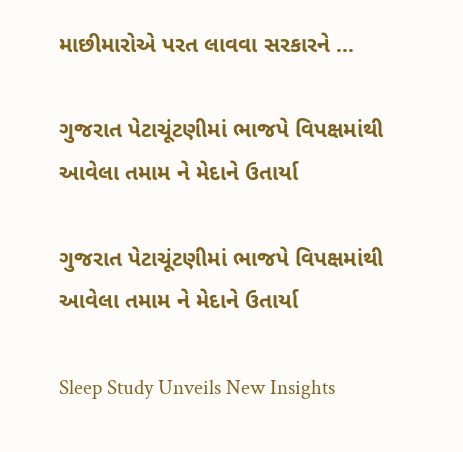માછીમારોએ પરત લાવવા સરકારને …

ગુજરાત પેટાચૂંટણીમાં ભાજપે વિપક્ષમાંથી આવેલા તમામ ને મેદાને ઉતાર્યા

ગુજરાત પેટાચૂંટણીમાં ભાજપે વિપક્ષમાંથી આવેલા તમામ ને મેદાને ઉતાર્યા

Sleep Study Unveils New Insights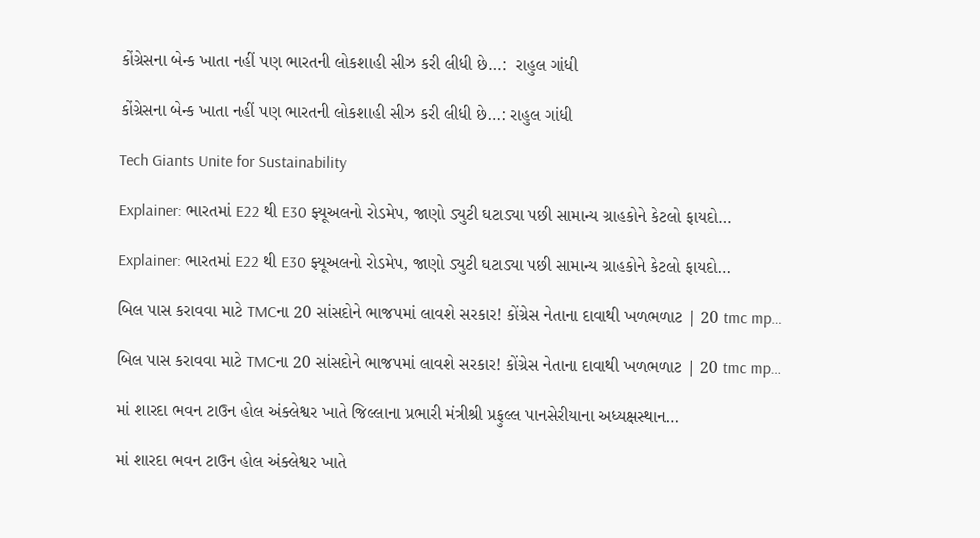કોંગ્રેસના બેન્ક ખાતા નહીં પણ ભારતની લોકશાહી સીઝ કરી લીધી છે…:  રાહુલ ગાંધી

કોંગ્રેસના બેન્ક ખાતા નહીં પણ ભારતની લોકશાહી સીઝ કરી લીધી છે…: રાહુલ ગાંધી

Tech Giants Unite for Sustainability

Explainer: ભારતમાં E22 થી E30 ફ્યૂઅલનો રોડમેપ, જાણો ડ્યુટી ઘટાડ્યા પછી સામાન્ય ગ્રાહકોને કેટલો ફાયદો…

Explainer: ભારતમાં E22 થી E30 ફ્યૂઅલનો રોડમેપ, જાણો ડ્યુટી ઘટાડ્યા પછી સામાન્ય ગ્રાહકોને કેટલો ફાયદો…

બિલ પાસ કરાવવા માટે TMCના 20 સાંસદોને ભાજપમાં લાવશે સરકાર! કોંગ્રેસ નેતાના દાવાથી ખળભળાટ | 20 tmc mp…

બિલ પાસ કરાવવા માટે TMCના 20 સાંસદોને ભાજપમાં લાવશે સરકાર! કોંગ્રેસ નેતાના દાવાથી ખળભળાટ | 20 tmc mp…

માં શારદા ભવન ટાઉન હોલ અંક્લેશ્વર ખાતે જિલ્લાના પ્રભારી મંત્રીશ્રી પ્રફુલ્લ પાનસેરીયાના અધ્યક્ષસ્થાન…

માં શારદા ભવન ટાઉન હોલ અંક્લેશ્વર ખાતે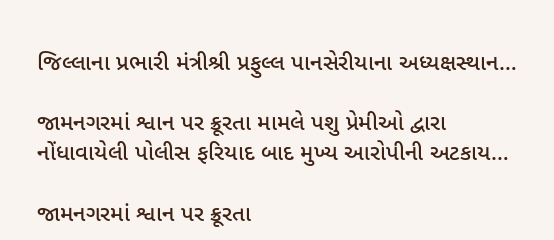જિલ્લાના પ્રભારી મંત્રીશ્રી પ્રફુલ્લ પાનસેરીયાના અધ્યક્ષસ્થાન…

જામનગરમાં શ્વાન પર ક્રૂરતા મામલે પશુ પ્રેમીઓ દ્વારા નોંધાવાયેલી પોલીસ ફરિયાદ બાદ મુખ્ય આરોપીની અટકાય…

જામનગરમાં શ્વાન પર ક્રૂરતા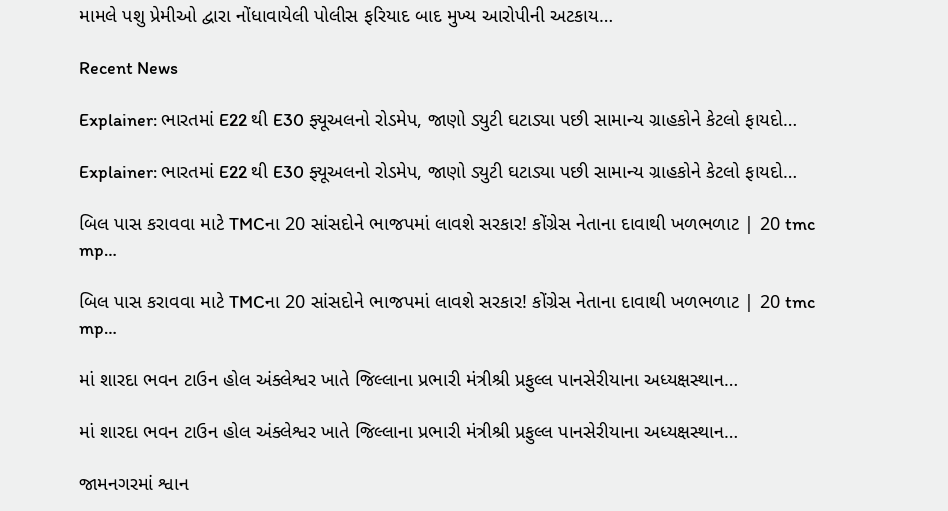મામલે પશુ પ્રેમીઓ દ્વારા નોંધાવાયેલી પોલીસ ફરિયાદ બાદ મુખ્ય આરોપીની અટકાય…

Recent News

Explainer: ભારતમાં E22 થી E30 ફ્યૂઅલનો રોડમેપ, જાણો ડ્યુટી ઘટાડ્યા પછી સામાન્ય ગ્રાહકોને કેટલો ફાયદો…

Explainer: ભારતમાં E22 થી E30 ફ્યૂઅલનો રોડમેપ, જાણો ડ્યુટી ઘટાડ્યા પછી સામાન્ય ગ્રાહકોને કેટલો ફાયદો…

બિલ પાસ કરાવવા માટે TMCના 20 સાંસદોને ભાજપમાં લાવશે સરકાર! કોંગ્રેસ નેતાના દાવાથી ખળભળાટ | 20 tmc mp…

બિલ પાસ કરાવવા માટે TMCના 20 સાંસદોને ભાજપમાં લાવશે સરકાર! કોંગ્રેસ નેતાના દાવાથી ખળભળાટ | 20 tmc mp…

માં શારદા ભવન ટાઉન હોલ અંક્લેશ્વર ખાતે જિલ્લાના પ્રભારી મંત્રીશ્રી પ્રફુલ્લ પાનસેરીયાના અધ્યક્ષસ્થાન…

માં શારદા ભવન ટાઉન હોલ અંક્લેશ્વર ખાતે જિલ્લાના પ્રભારી મંત્રીશ્રી પ્રફુલ્લ પાનસેરીયાના અધ્યક્ષસ્થાન…

જામનગરમાં શ્વાન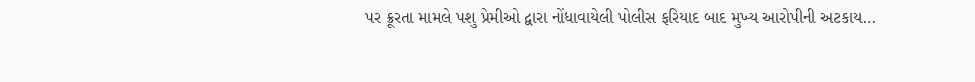પર ક્રૂરતા મામલે પશુ પ્રેમીઓ દ્વારા નોંધાવાયેલી પોલીસ ફરિયાદ બાદ મુખ્ય આરોપીની અટકાય…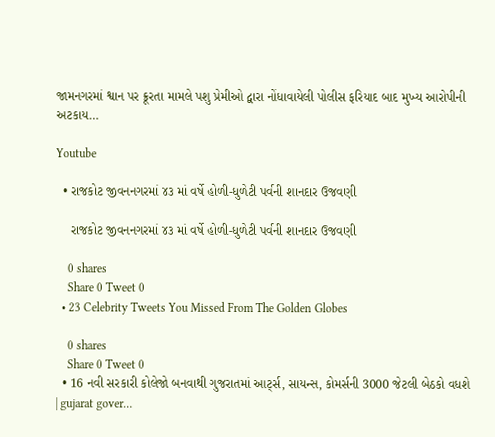જામનગરમાં શ્વાન પર ક્રૂરતા મામલે પશુ પ્રેમીઓ દ્વારા નોંધાવાયેલી પોલીસ ફરિયાદ બાદ મુખ્ય આરોપીની અટકાય…

Youtube

  • રાજકોટ જીવનનગરમાં ૪૩ માં વર્ષે હોળી-ધુળેટી પર્વની શાનદાર ઉજવણી

    રાજકોટ જીવનનગરમાં ૪૩ માં વર્ષે હોળી-ધુળેટી પર્વની શાનદાર ઉજવણી

    0 shares
    Share 0 Tweet 0
  • 23 Celebrity Tweets You Missed From The Golden Globes

    0 shares
    Share 0 Tweet 0
  • 16 નવી સરકારી કોલેજો બનવાથી ગુજરાતમાં આર્ટ્સ, સાયન્સ, કોમર્સની 3000 જેટલી બેઠકો વધશે | gujarat gover…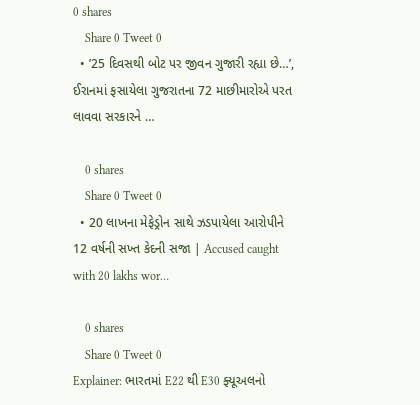0 shares
    Share 0 Tweet 0
  • ’25 દિવસથી બોટ પર જીવન ગુજારી રહ્યા છે…’, ઈરાનમાં ફસાયેલા ગુજરાતના 72 માછીમારોએ પરત લાવવા સરકારને …

    0 shares
    Share 0 Tweet 0
  • 20 લાખના મેફેડ્રોન સાથે ઝડપાયેલા આરોપીને 12 વર્ષની સખ્ત કેદની સજા | Accused caught with 20 lakhs wor…

    0 shares
    Share 0 Tweet 0
Explainer: ભારતમાં E22 થી E30 ફ્યૂઅલનો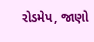રોડમેપ, જાણો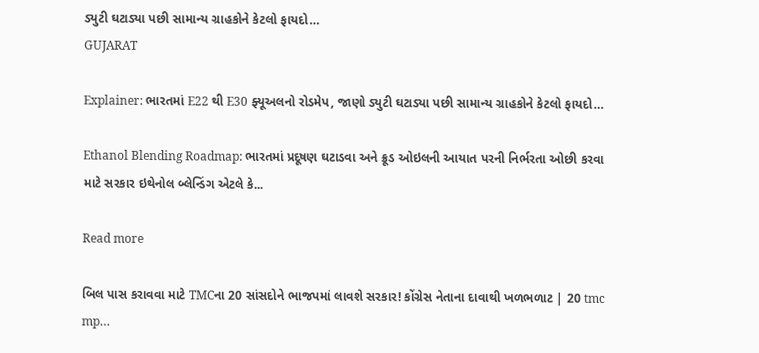ડ્યુટી ઘટાડ્યા પછી સામાન્ય ગ્રાહકોને કેટલો ફાયદો…
GUJARAT

Explainer: ભારતમાં E22 થી E30 ફ્યૂઅલનો રોડમેપ, જાણો ડ્યુટી ઘટાડ્યા પછી સામાન્ય ગ્રાહકોને કેટલો ફાયદો…

Ethanol Blending Roadmap: ભારતમાં પ્રદૂષણ ઘટાડવા અને ક્રૂડ ઓઇલની આયાત પરની નિર્ભરતા ઓછી કરવા માટે સરકાર ઇથેનોલ બ્લેન્ડિંગ એટલે કે...

Read more

બિલ પાસ કરાવવા માટે TMCના 20 સાંસદોને ભાજપમાં લાવશે સરકાર! કોંગ્રેસ નેતાના દાવાથી ખળભળાટ | 20 tmc mp…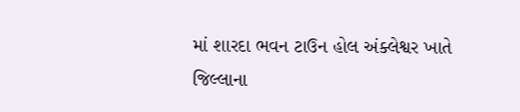માં શારદા ભવન ટાઉન હોલ અંક્લેશ્વર ખાતે જિલ્લાના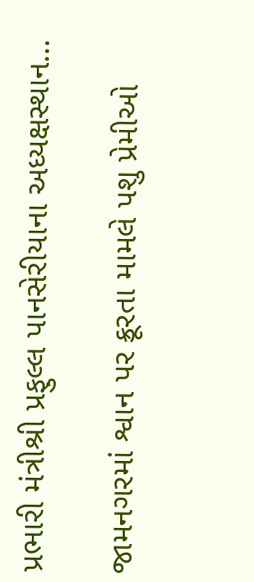પ્રભારી મંત્રીશ્રી પ્રફુલ્લ પાનસેરીયાના અધ્યક્ષસ્થાન…

જામનગરમાં શ્વાન પર ક્રૂરતા મામલે પશુ પ્રેમીઓ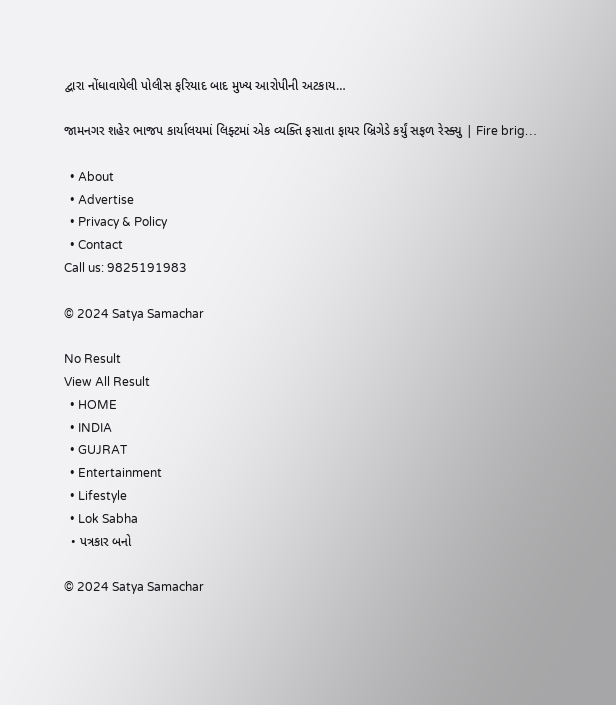દ્વારા નોંધાવાયેલી પોલીસ ફરિયાદ બાદ મુખ્ય આરોપીની અટકાય…

જામનગર શહેર ભાજપ કાર્યાલયમાં લિફ્ટમાં એક વ્યક્તિ ફસાતા ફાયર બ્રિગેડે કર્યું સફળ રેસ્ક્યુ | Fire brig…

  • About
  • Advertise
  • Privacy & Policy
  • Contact
Call us: 9825191983

© 2024 Satya Samachar

No Result
View All Result
  • HOME
  • INDIA
  • GUJRAT
  • Entertainment
  • Lifestyle
  • Lok Sabha
  • પત્રકાર બનો

© 2024 Satya Samachar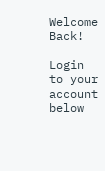Welcome Back!

Login to your account below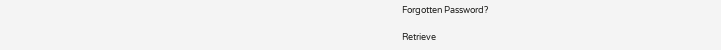Forgotten Password?

Retrieve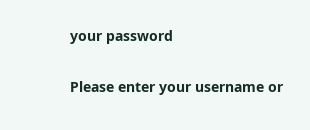your password

Please enter your username or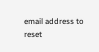email address to reset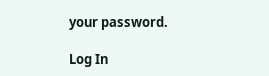your password.

Log In